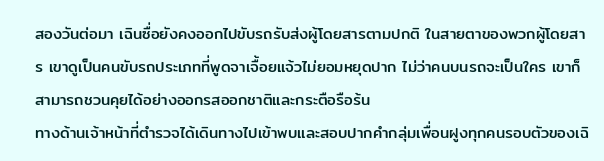สองวันต่อมา เฉินซื่อยังคงออกไปขับรถรับส่งผู้โดยสารตามปกติ ในสายตาของพวกผู้โดยสาร เขาดูเป็นคนขับรถประเภทที่พูดจาเจื้อยแจ้วไม่ยอมหยุดปาก ไม่ว่าคนบนรถจะเป็นใคร เขาก็สามารถชวนคุยได้อย่างออกรสออกชาติและกระตือรือร้น
ทางด้านเจ้าหน้าที่ตำรวจได้เดินทางไปเข้าพบและสอบปากคำกลุ่มเพื่อนฝูงทุกคนรอบตัวของเฉิ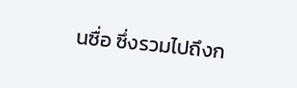นซื่อ ซึ่งรวมไปถึงก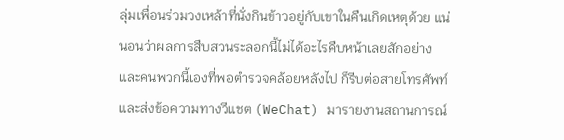ลุ่มเพื่อนร่วมวงเหล้าที่นั่งกินข้าวอยู่กับเขาในคืนเกิดเหตุด้วย แน่นอนว่าผลการสืบสวนระลอกนี้ไม่ได้อะไรคืบหน้าเลยสักอย่าง และคนพวกนี้เองที่พอตำรวจคล้อยหลังไป ก็รีบต่อสายโทรศัพท์และส่งข้อความทางวีแชต (WeChat) มารายงานสถานการณ์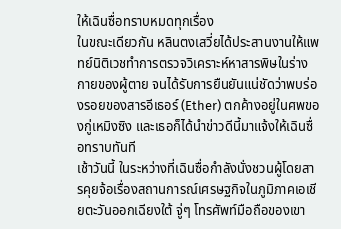ให้เฉินซื่อทราบหมดทุกเรื่อง
ในขณะเดียวกัน หลินตงเสวี่ยได้ประสานงานให้แพทย์นิติเวชทำการตรวจวิเคราะห์หาสารพิษในร่างกายของผู้ตาย จนได้รับการยืนยันแน่ชัดว่าพบร่องรอยของสารอีเธอร์ (Ether) ตกค้างอยู่ในศพของกู่เหมิงซิง และเธอก็ได้นำข่าวดีนี้มาแจ้งให้เฉินซื่อทราบทันที
เช้าวันนี้ ในระหว่างที่เฉินซื่อกำลังนั่งชวนผู้โดยสารคุยจ้อเรื่องสถานการณ์เศรษฐกิจในภูมิภาคเอเชียตะวันออกเฉียงใต้ จู่ๆ โทรศัพท์มือถือของเขา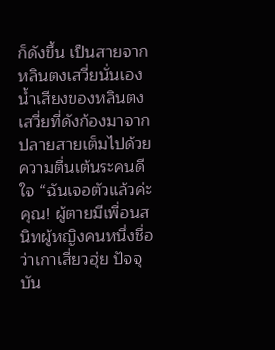ก็ดังขึ้น เป็นสายจากหลินตงเสวี่ยนั่นเอง
น้ำเสียงของหลินตงเสวี่ยที่ดังก้องมาจากปลายสายเต็มไปด้วยความตื่นเต้นระคนดีใจ “ฉันเจอตัวแล้วค่ะคุณ! ผู้ตายมีเพื่อนสนิทผู้หญิงคนหนึ่งชื่อว่าเกาเสี่ยวฮุ่ย ปัจจุบัน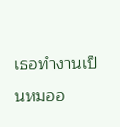เธอทำงานเป็นหมออ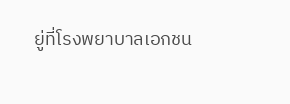ยู่ที่โรงพยาบาลเอกชน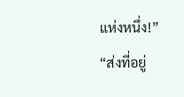แห่งหนึ่ง!”
“ส่งที่อยู่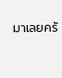มาเลยครั